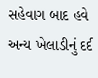સહેવાગ બાદ હવે અન્ય ખેલાડીનું દર્દ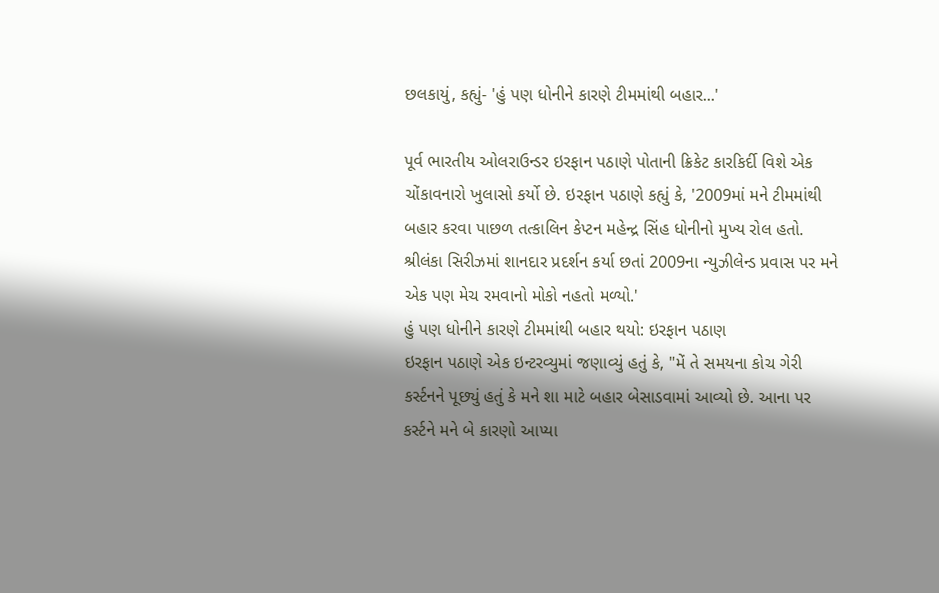છલકાયું, કહ્યું- 'હું પણ ધોનીને કારણે ટીમમાંથી બહાર...'

પૂર્વ ભારતીય ઓલરાઉન્ડર ઇરફાન પઠાણે પોતાની ક્રિકેટ કારકિર્દી વિશે એક ચોંકાવનારો ખુલાસો કર્યો છે. ઇરફાન પઠાણે કહ્યું કે, '2009માં મને ટીમમાંથી બહાર કરવા પાછળ તત્કાલિન કેપ્ટન મહેન્દ્ર સિંહ ધોનીનો મુખ્ય રોલ હતો. શ્રીલંકા સિરીઝમાં શાનદાર પ્રદર્શન કર્યા છતાં 2009ના ન્યુઝીલેન્ડ પ્રવાસ પર મને એક પણ મેચ રમવાનો મોકો નહતો મળ્યો.'
હું પણ ધોનીને કારણે ટીમમાંથી બહાર થયો: ઇરફાન પઠાણ
ઇરફાન પઠાણે એક ઇન્ટરવ્યુમાં જણાવ્યું હતું કે, "મેં તે સમયના કોચ ગેરી કર્સ્ટનને પૂછ્યું હતું કે મને શા માટે બહાર બેસાડવામાં આવ્યો છે. આના પર કર્સ્ટને મને બે કારણો આપ્યા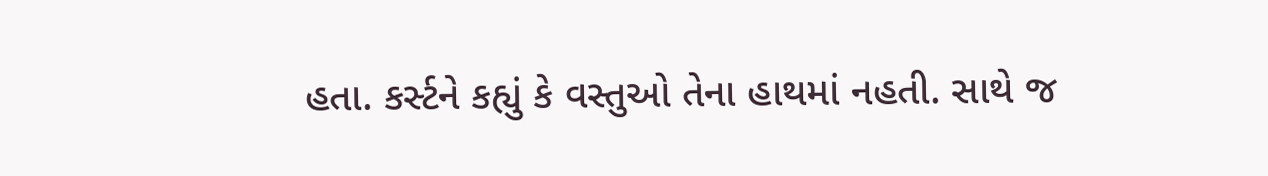હતા. કર્સ્ટને કહ્યું કે વસ્તુઓ તેના હાથમાં નહતી. સાથે જ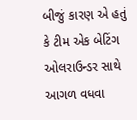બીજું કારણ એ હતું કે ટીમ એક બેટિંગ ઓલરાઉન્ડર સાથે આગળ વધવા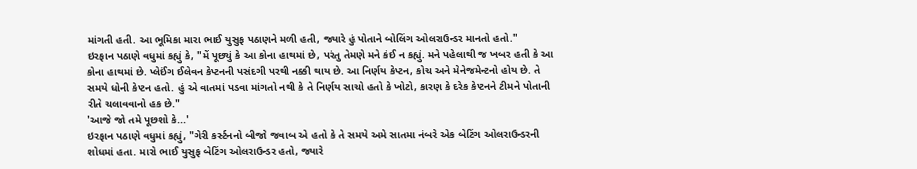માંગતી હતી. આ ભૂમિકા મારા ભાઈ યુસુફ પઠાણને મળી હતી, જ્યારે હું પોતાને બોલિંગ ઓલરાઉન્ડર માનતો હતો."
ઇરફાન પઠાણે વધુમાં કહ્યું કે, "મેં પૂછ્યું કે આ કોના હાથમાં છે, પરંતુ તેમણે મને કંઈ ન કહ્યું. મને પહેલાથી જ ખબર હતી કે આ કોના હાથમાં છે. પ્લેઈંગ ઈલેવન કેપ્ટનની પસંદગી પરથી નક્કી થાય છે. આ નિર્ણય કેપ્ટન, કોચ અને મેનેજમેન્ટનો હોય છે. તે સમયે ધોની કેપ્ટન હતો. હું એ વાતમાં પડવા માંગતો નથી કે તે નિર્ણય સાચો હતો કે ખોટો, કારણ કે દરેક કેપ્ટનને ટીમને પોતાની રીતે ચલાવવાનો હક છે."
'આજે જો તમે પૂછશો કે...'
ઇરફાન પઠાણે વધુમાં કહ્યું, "ગેરી કર્સ્ટનનો બીજો જવાબ એ હતો કે તે સમયે અમે સાતમા નંબરે એક બેટિંગ ઓલરાઉન્ડરની શોધમાં હતા. મારો ભાઈ યુસુફ બેટિંગ ઓલરાઉન્ડર હતો, જ્યારે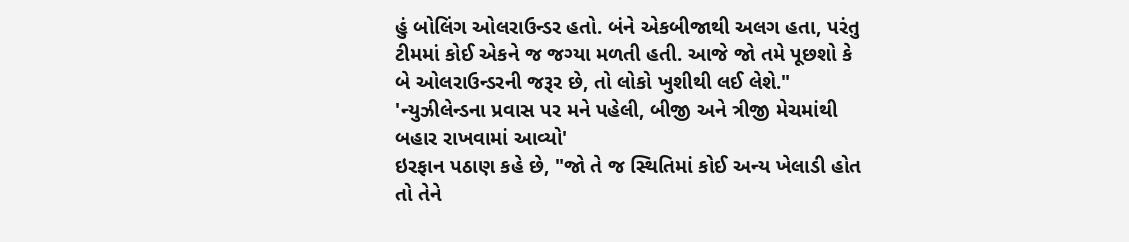હું બોલિંગ ઓલરાઉન્ડર હતો. બંને એકબીજાથી અલગ હતા, પરંતુ ટીમમાં કોઈ એકને જ જગ્યા મળતી હતી. આજે જો તમે પૂછશો કે બે ઓલરાઉન્ડરની જરૂર છે, તો લોકો ખુશીથી લઈ લેશે."
'ન્યુઝીલેન્ડના પ્રવાસ પર મને પહેલી, બીજી અને ત્રીજી મેચમાંથી બહાર રાખવામાં આવ્યો'
ઇરફાન પઠાણ કહે છે, "જો તે જ સ્થિતિમાં કોઈ અન્ય ખેલાડી હોત તો તેને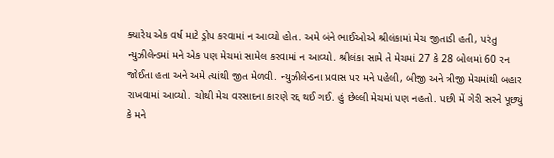ક્યારેય એક વર્ષ માટે ડ્રોપ કરવામાં ન આવ્યો હોત. અમે બંને ભાઈઓએ શ્રીલંકામાં મેચ જીતાડી હતી, પરંતુ ન્યુઝીલેન્ડમાં મને એક પણ મેચમાં સામેલ કરવામાં ન આવ્યો. શ્રીલંકા સામે તે મેચમાં 27 કે 28 બોલમાં 60 રન જોઈતા હતા અને અમે ત્યાંથી જીત મેળવી. ન્યુઝીલેન્ડના પ્રવાસ પર મને પહેલી, બીજી અને ત્રીજી મેચમાંથી બહાર રાખવામાં આવ્યો. ચોથી મેચ વરસાદના કારણે રદ્દ થઈ ગઈ. હું છેલ્લી મેચમાં પણ નહતો. પછી મેં ગેરી સરને પૂછ્યું કે મને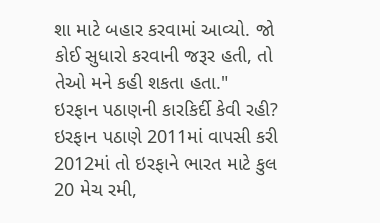શા માટે બહાર કરવામાં આવ્યો. જો કોઈ સુધારો કરવાની જરૂર હતી, તો તેઓ મને કહી શકતા હતા."
ઇરફાન પઠાણની કારકિર્દી કેવી રહી?
ઇરફાન પઠાણે 2011માં વાપસી કરી 2012માં તો ઇરફાને ભારત માટે કુલ 20 મેચ રમી,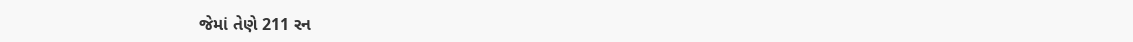જેમાં તેણે 211 રન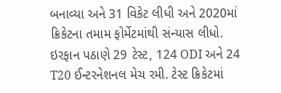બનાવ્યા અને 31 વિકેટ લીધી અને 2020માં ક્રિકેટના તમામ ફોર્મેટમાંથી સંન્યાસ લીધો. ઇરફાન પઠાણે 29 ટેસ્ટ, 124 ODI અને 24 T20 ઈન્ટરનેશનલ મેચ રમી. ટેસ્ટ ક્રિકેટમાં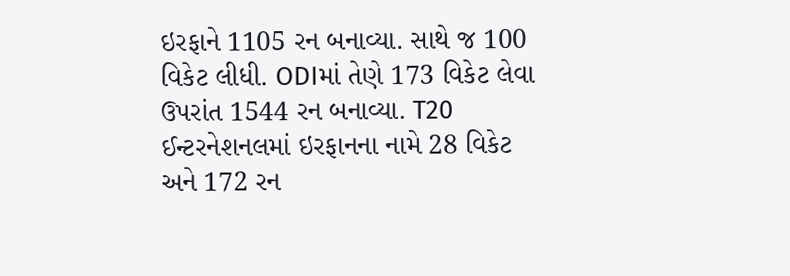ઇરફાને 1105 રન બનાવ્યા. સાથે જ 100 વિકેટ લીધી. ODIમાં તેણે 173 વિકેટ લેવા ઉપરાંત 1544 રન બનાવ્યા. T20 ઈન્ટરનેશનલમાં ઇરફાનના નામે 28 વિકેટ અને 172 રન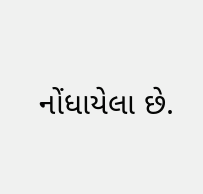નોંધાયેલા છે.